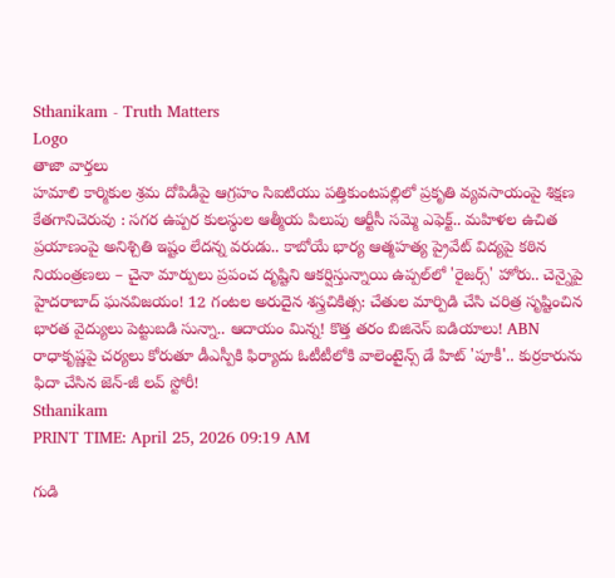Sthanikam - Truth Matters
Logo
తాజా వార్తలు
హమాలి కార్మికుల శ్రమ దోపిడీపై ఆగ్రహం సిఐటియు పత్తికుంటపల్లిలో ప్రకృతి వ్యవసాయంపై శిక్షణ కేతగానిచెరువు : సగర ఉప్పర కులస్థుల ఆత్మీయ పిలుపు ఆర్టీసీ సమ్మె ఎఫెక్ట్.. మహిళల ఉచిత ప్రయాణంపై అనిశ్చితి ఇష్టం లేదన్న వరుడు.. కాబోయే భార్య ఆత్మహత్య ప్రైవేట్ విద్యపై కఠిన నియంత్రణలు – చైనా మార్పులు ప్రపంచ దృష్టిని ఆకర్షిస్తున్నాయి ఉప్పల్‌లో 'రైజర్స్' హోరు.. చెన్నైపై హైదరాబాద్ ఘనవిజయం! 12 గంటల అరుదైన శస్త్రచికిత్స: చేతుల మార్పిడి చేసి చరిత్ర సృష్టించిన భారత వైద్యులు పెట్టుబడి సున్నా.. ఆదాయం మిన్న! కొత్త తరం బిజినెస్ ఐడియాలు! ABN రాధాకృష్ణపై చర్యలు కోరుతూ డీఎస్పీకి ఫిర్యాదు ఓటీటీలోకి వాలెంటైన్స్ డే హిట్ 'పూకీ'.. కుర్రకారును ఫిదా చేసిన జెన్-జీ లవ్ స్టోరీ!
Sthanikam
PRINT TIME: April 25, 2026 09:19 AM

గుడి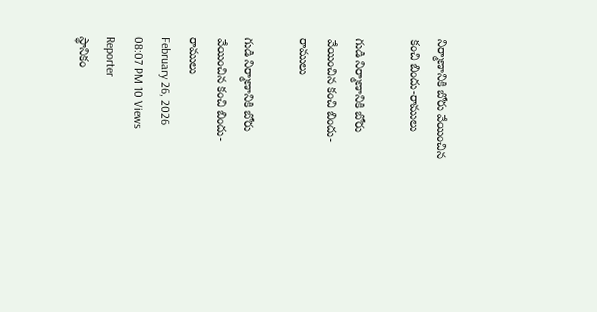నిర్మాణానికి బోరు వేయించిన కంచి బిందు-రాములు

గుడి నిర్మాణానికి బోరు వేయించిన కంచి బిందు-రాములు

గుడి నిర్మాణానికి బోరు వేయించిన కంచి బిందు-రాములు
February 26, 2026 08:07 PM 10 Views
Reporter
స్థానికం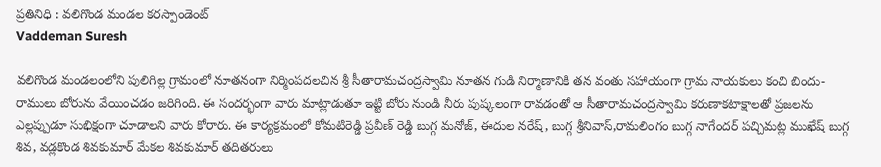ప్రతినిధి : వలిగొండ మండల కరస్పాండెంట్
Vaddeman Suresh

వలిగొండ మండలంలోని పులిగిల్ల గ్రామంలో నూతనంగా నిర్మింపదలచిన శ్రీ సీతారామచంద్రస్వామి నూతన గుడి నిర్మాణానికి తన వంతు సహాయంగా గ్రామ నాయకులు కంచి బిందు- రాములు బోరును వేయించడం జరిగింది. ఈ సందర్భంగా వారు మాట్లాడుతూ ఇట్టి బోరు నుండి నీరు పుష్కలంగా రావడంతో ఆ సీతారామచంద్రస్వామి కరుణాకటాక్షాలతో ప్రజలను ఎల్లప్పుడూ సుభిక్షంగా చూడాలని వారు కోరారు. ఈ కార్యక్రమంలో కోమటిరెడ్డి ప్రవీణ్ రెడ్డి బుగ్గ మనోజ్, ఈదుల నరేష్, బుగ్గ శ్రీనివాస్,రామలింగం బుగ్గ నాగేందర్ పచ్చిమట్ల ముఖేష్ బుగ్గ శివ, వడ్లకొండ శివకుమార్ మేకల శివకుమార్ తదితరులు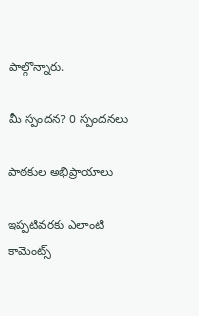పాల్గొన్నారు.

మీ స్పందన? 0 స్పందనలు

పాఠకుల అభిప్రాయాలు

ఇప్పటివరకు ఎలాంటి కామెంట్స్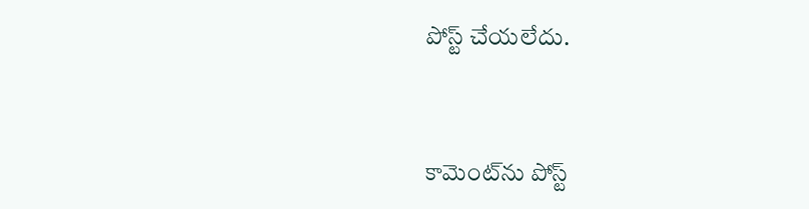పోస్ట్ చేయలేదు.


కామెంట్‌ను పోస్ట్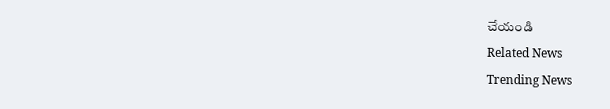చేయండి
Related News
Trending News